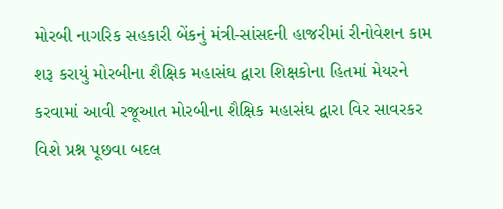મોરબી નાગરિક સહકારી બેંકનું મંત્રી-સાંસદની હાજરીમાં રીનોવેશન કામ શરૂ કરાયું મોરબીના શૈક્ષિક મહાસંઘ દ્વારા શિક્ષકોના હિતમાં મેયરને કરવામાં આવી રજૂઆત મોરબીના શૈક્ષિક મહાસંઘ દ્વારા વિર સાવરકર વિશે પ્રશ્ન પૂછવા બદલ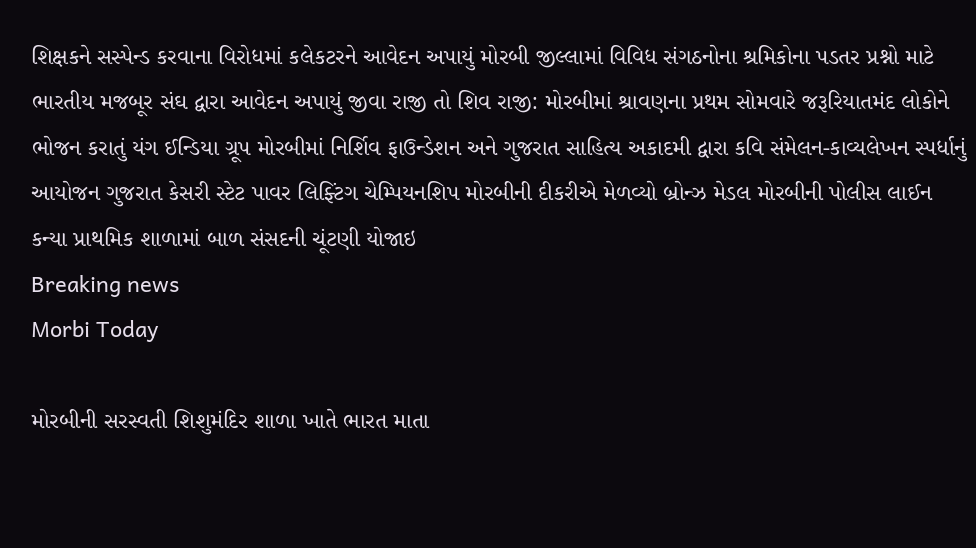શિક્ષકને સસ્પેન્ડ કરવાના વિરોધમાં કલેકટરને આવેદન અપાયું મોરબી જીલ્લામાં વિવિધ સંગઠનોના શ્રમિકોના પડતર પ્રશ્નો માટે ભારતીય મજબૂર સંઘ દ્વારા આવેદન અપાયું જીવા રાજી તો શિવ રાજી: મોરબીમાં શ્રાવણના પ્રથમ સોમવારે જરૂરિયાતમંદ લોકોને ભોજન કરાતું યંગ ઈન્ડિયા ગ્રૂપ મોરબીમાં નિર્શિવ ફાઉન્ડેશન અને ગુજરાત સાહિત્ય અકાદમી દ્વારા કવિ સંમેલન-કાવ્યલેખન સ્પર્ધાનું આયોજન ગુજરાત કેસરી સ્ટેટ પાવર લિફ્ટિંગ ચેમ્પિયનશિપ મોરબીની દીકરીએ મેળવ્યો બ્રોન્ઝ મેડલ મોરબીની પોલીસ લાઈન કન્યા પ્રાથમિક શાળામાં બાળ સંસદની ચૂંટણી યોજાઇ
Breaking news
Morbi Today

મોરબીની સરસ્વતી શિશુમંદિર શાળા ખાતે ભારત માતા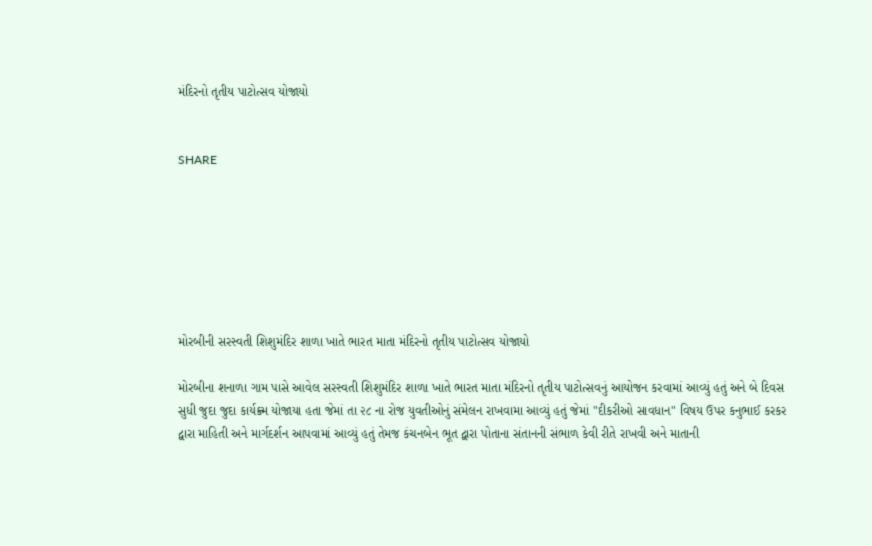મંદિરનો તૃતીય પાટોત્સવ યોજાયો


SHARE







મોરબીની સરસ્વતી શિશુમંદિર શાળા ખાતે ભારત માતા મંદિરનો તૃતીય પાટોત્સવ યોજાયો

મોરબીના શનાળા ગામ પાસે આવેલ સરસ્વતી શિશુમંદિર શાળા ખાતે ભારત માતા મંદિરનો તૃતીય પાટોત્સવનું આયોજન કરવામાં આવ્યું હતું અને બે દિવસ સુધી જુદા જુદા કાર્યક્ર્મ યોજાયા હતા જેમાં તા ૨૮ ના રોજ યુવતીઓનું સંમેલન રાખવામા આવ્યું હતું જેમાં "દીકરીઓ સાવધાન" વિષય ઉપર કનુભાઈ કરકર દ્વારા માહિતી અને માર્ગદર્શન આપવામાં આવ્યું હતું તેમજ કંચનબેન ભૂત દ્વારા પોતાના સંતાનની સંભાળ કેવી રીતે રાખવી અને માતાની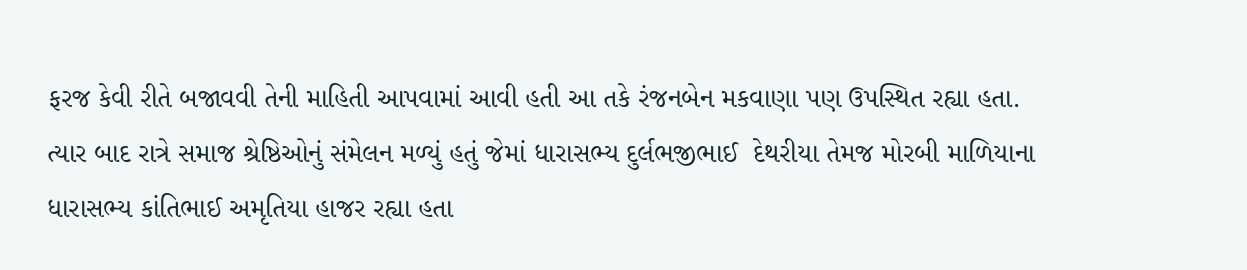ફરજ કેવી રીતે બજાવવી તેની માહિતી આપવામાં આવી હતી આ તકે રંજનબેન મકવાણા પણ ઉપસ્થિત રહ્યા હતા. ત્યાર બાદ રાત્રે સમાજ શ્રેષ્ઠિઓનું સંમેલન મળ્યું હતું જેમાં ધારાસભ્ય દુર્લભજીભાઈ  દેથરીયા તેમજ મોરબી માળિયાના ધારાસભ્ય કાંતિભાઈ અમૃતિયા હાજર રહ્યા હતા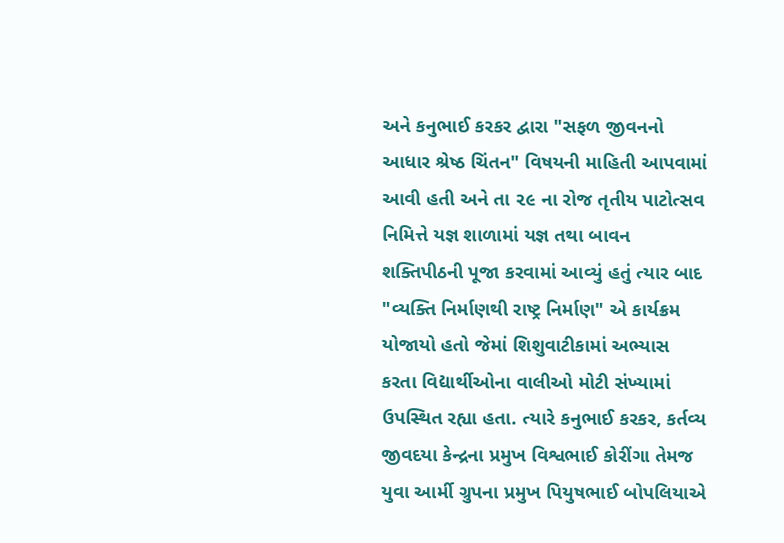અને કનુભાઈ કરકર દ્વારા "સફળ જીવનનો આધાર શ્રેષ્ઠ ચિંતન" વિષયની માહિતી આપવામાં આવી હતી અને તા ૨૯ ના રોજ તૃતીય પાટોત્સવ નિમિત્તે યજ્ઞ શાળામાં યજ્ઞ તથા બાવન શક્તિપીઠની પૂજા કરવામાં આવ્યું હતું ત્યાર બાદ "વ્યક્તિ નિર્માણથી રાષ્ટ્ર નિર્માણ" એ કાર્યક્રમ યોજાયો હતો જેમાં શિશુવાટીકામાં અભ્યાસ કરતા વિદ્યાર્થીઓના વાલીઓ મોટી સંખ્યામાં ઉપસ્થિત રહ્યા હતા. ત્યારે કનુભાઈ કરકર, કર્તવ્ય જીવદયા કેન્દ્રના પ્રમુખ વિશ્વભાઈ કોરીંગા તેમજ યુવા આર્મી ગ્રુપના પ્રમુખ પિયુષભાઈ બોપલિયાએ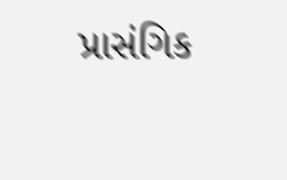પ્રાસંગિક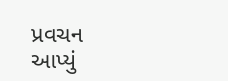પ્રવચન આપ્યું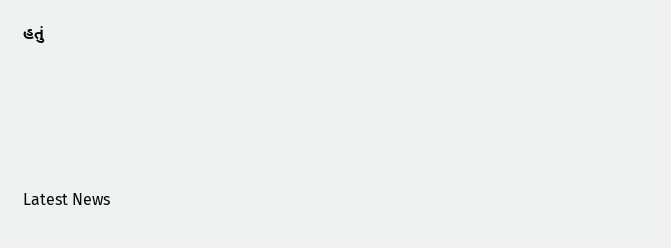હતું






Latest News